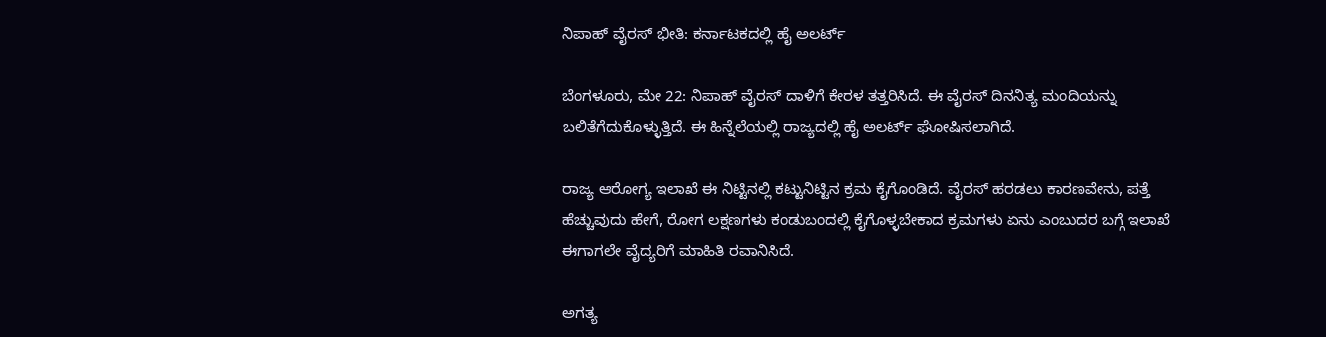ನಿಪಾಹ್ ವೈರಸ್‌ ಭೀತಿ: ಕರ್ನಾಟಕದಲ್ಲಿ ಹೈ ಅಲರ್ಟ್

ಬೆಂಗಳೂರು, ಮೇ 22: ನಿಪಾಹ್ ವೈರಸ್‌ ದಾಳಿಗೆ ಕೇರಳ ತತ್ತರಿಸಿದೆ. ಈ ವೈರಸ್‌ ದಿನನಿತ್ಯ ಮಂದಿಯನ್ನು ಬಲಿತೆಗೆದುಕೊಳ್ಳುತ್ತಿದೆ. ಈ ಹಿನ್ನೆಲೆಯಲ್ಲಿ ರಾಜ್ಯದಲ್ಲಿ ಹೈ ಅಲರ್ಟ್ ಘೋಷಿಸಲಾಗಿದೆ.

ರಾಜ್ಯ ಆರೋಗ್ಯ ಇಲಾಖೆ ಈ ನಿಟ್ಟಿನಲ್ಲಿ ಕಟ್ಟುನಿಟ್ಟಿನ ಕ್ರಮ ಕೈಗೊಂಡಿದೆ. ವೈರಸ್ ಹರಡಲು ಕಾರಣವೇನು, ಪತ್ತೆ ಹೆಚ್ಚುವುದು ಹೇಗೆ, ರೋಗ ಲಕ್ಷಣಗಳು ಕಂಡುಬಂದಲ್ಲಿ ಕೈಗೊಳ್ಳಬೇಕಾದ ಕ್ರಮಗಳು ಏನು ಎಂಬುದರ ಬಗ್ಗೆ ಇಲಾಖೆ ಈಗಾಗಲೇ ವೈದ್ಯರಿಗೆ ಮಾಹಿತಿ ರವಾನಿಸಿದೆ.

ಅಗತ್ಯ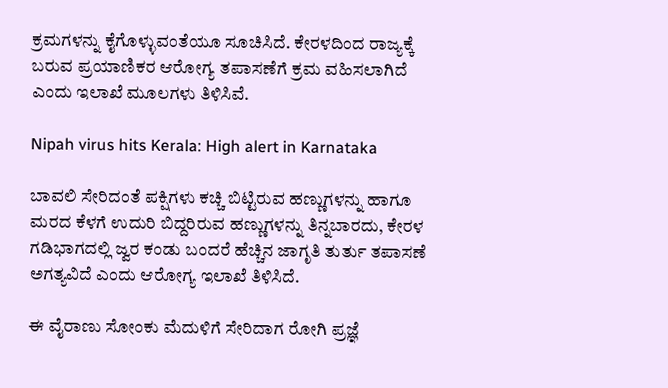ಕ್ರಮಗಳನ್ನು ಕೈಗೊಳ್ಳುವಂತೆಯೂ ಸೂಚಿಸಿದೆ. ಕೇರಳದಿಂದ ರಾಜ್ಯಕ್ಕೆ ಬರುವ ಪ್ರಯಾಣಿಕರ ಆರೋಗ್ಯ ತಪಾಸಣೆಗೆ ಕ್ರಮ ವಹಿಸಲಾಗಿದೆ ಎಂದು ಇಲಾಖೆ ಮೂಲಗಳು ತಿಳಿಸಿವೆ.

Nipah virus hits Kerala: High alert in Karnataka

ಬಾವಲಿ ಸೇರಿದಂತೆ ಪಕ್ಷಿಗಳು ಕಚ್ಚಿ ಬಿಟ್ಟಿರುವ ಹಣ್ಣುಗಳನ್ನು ಹಾಗೂ ಮರದ ಕೆಳಗೆ ಉದುರಿ ಬಿದ್ದರಿರುವ ಹಣ್ಣುಗಳನ್ನು ತಿನ್ನಬಾರದು, ಕೇರಳ ಗಡಿಭಾಗದಲ್ಲಿ ಜ್ವರ ಕಂಡು ಬಂದರೆ ಹೆಚ್ಚಿನ ಜಾಗೃತಿ ತುರ್ತು ತಪಾಸಣೆ ಅಗತ್ಯವಿದೆ ಎಂದು ಆರೋಗ್ಯ ಇಲಾಖೆ ತಿಳಿಸಿದೆ.

ಈ ವೈರಾಣು ಸೋಂಕು ಮೆದುಳಿಗೆ ಸೇರಿದಾಗ ರೋಗಿ ಪ್ರಜ್ಞೆ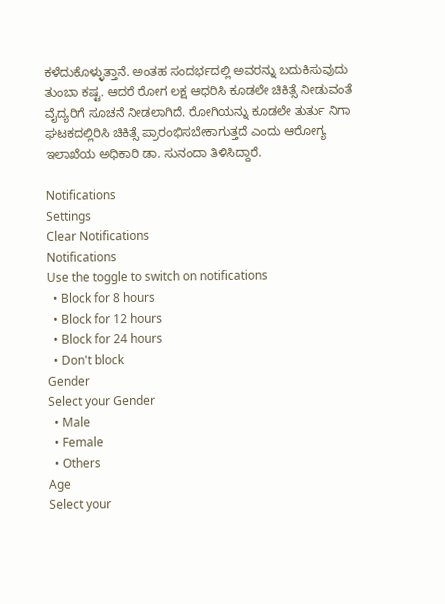ಕಳೆದುಕೊಳ್ಳುತ್ತಾನೆ. ಅಂತಹ ಸಂದರ್ಭದಲ್ಲಿ ಅವರನ್ನು ಬದುಕಿಸುವುದು ತುಂಬಾ ಕಷ್ಟ. ಆದರೆ ರೋಗ ಲಕ್ಷ ಆಧರಿಸಿ ಕೂಡಲೇ ಚಿಕಿತ್ಸೆ ನೀಡುವಂತೆ ವೈದ್ಯರಿಗೆ ಸೂಚನೆ ನೀಡಲಾಗಿದೆ. ರೋಗಿಯನ್ನು ಕೂಡಲೇ ತುರ್ತು ನಿಗಾ ಘಟಕದಲ್ಲಿರಿಸಿ ಚಿಕಿತ್ಸೆ ಪ್ರಾರಂಭಿಸಬೇಕಾಗುತ್ತದೆ ಎಂದು ಆರೋಗ್ಯ ಇಲಾಖೆಯ ಅಧಿಕಾರಿ ಡಾ. ಸುನಂದಾ ತಿಳಿಸಿದ್ದಾರೆ.

Notifications
Settings
Clear Notifications
Notifications
Use the toggle to switch on notifications
  • Block for 8 hours
  • Block for 12 hours
  • Block for 24 hours
  • Don't block
Gender
Select your Gender
  • Male
  • Female
  • Others
Age
Select your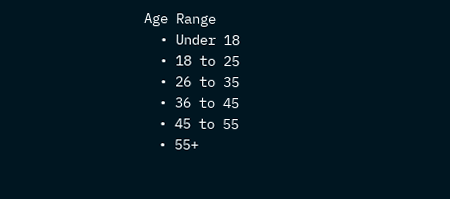Age Range
  • Under 18
  • 18 to 25
  • 26 to 35
  • 36 to 45
  • 45 to 55
  • 55+